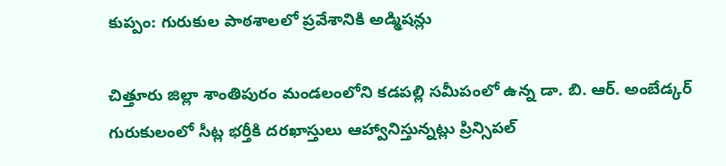కుప్పం: గురుకుల పాఠశాలలో ప్రవేశానికి అడ్మిషన్లు

చిత్తూరు జిల్లా శాంతిపురం మండలంలోని కడపల్లి సమీపంలో ఉన్న డా. బి. ఆర్. అంబేడ్కర్ గురుకులంలో సీట్ల భర్తీకి దరఖాస్తులు ఆహ్వానిస్తున్నట్లు ప్రిన్సిపల్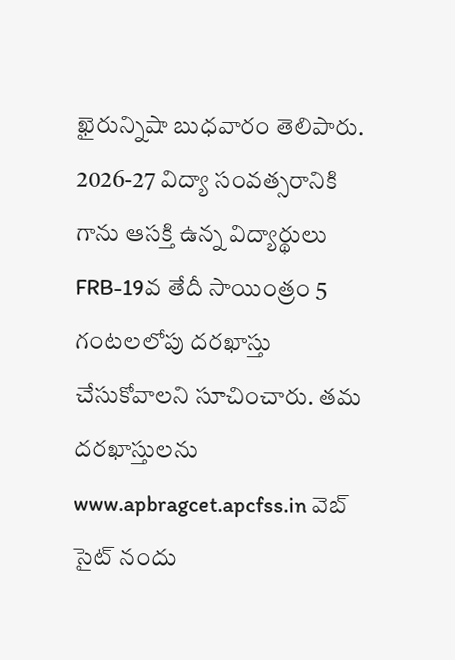ఖైరున్నిషా బుధవారం తెలిపారు. 2026-27 విద్యా సంవత్సరానికి గాను ఆసక్తి ఉన్న విద్యార్థులు FRB-19వ తేదీ సాయింత్రం 5 గంటలలోపు దరఖాస్తు చేసుకోవాలని సూచించారు. తమ దరఖాస్తులను www.apbragcet.apcfss.in వెబ్ సైట్ నందు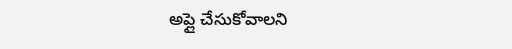అప్లై చేసుకోవాలని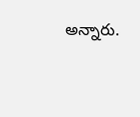అన్నారు.